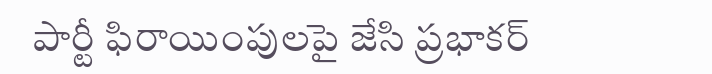పార్టీ ఫిరాయింపులపై జేసి ప్రభాకర్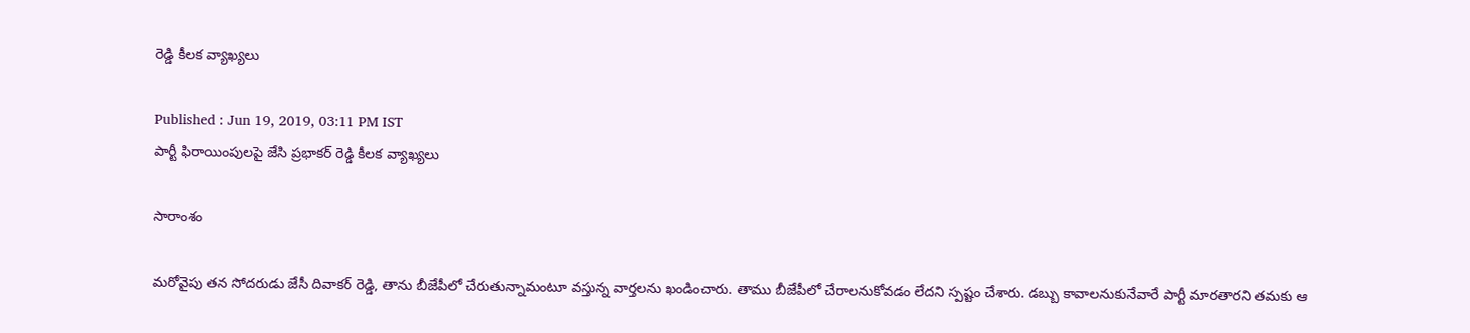రెడ్డి కీలక వ్యాఖ్యలు

Published : Jun 19, 2019, 03:11 PM IST
పార్టీ ఫిరాయింపులపై జేసి ప్రభాకర్ రెడ్డి కీలక వ్యాఖ్యలు

సారాంశం

మరోవైపు తన సోదరుడు జేసీ దివాకర్ రెడ్డి, తాను బీజేపీలో చేరుతున్నామంటూ వస్తున్న వార్తలను ఖండించారు. తాము బీజేపీలో చేరాలనుకోవడం లేదని స్పష్టం చేశారు. డబ్బు కావాలనుకునేవారే పార్టీ మారతారని తమకు ఆ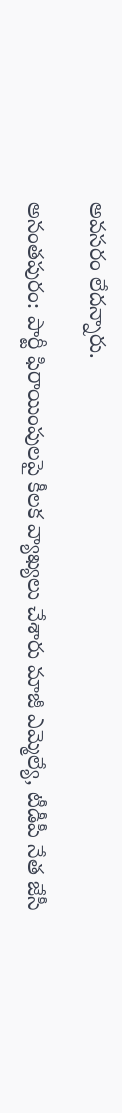అవసరం లేదన్నారు.

అనంతపురం: పార్టీ ఫిరాయింపులపై కీలక వ్యాఖ్యలు చేశారు మాజీ ఎమ్మెల్యే, టీడీపీ నేత జేసీ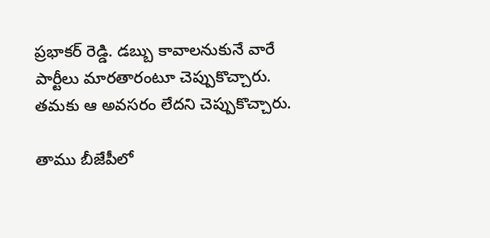ప్రభాకర్ రెడ్డి. డబ్బు కావాలనుకునే వారే పార్టీలు మారతారంటూ చెప్పుకొచ్చారు. తమకు ఆ అవసరం లేదని చెప్పుకొచ్చారు.

తాము బీజేపీలో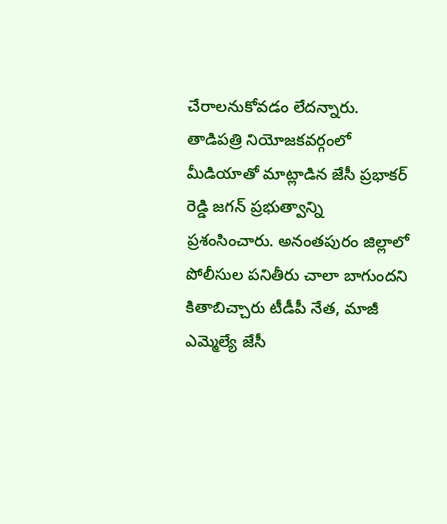చేరాలనుకోవడం లేదన్నారు. తాడిపత్రి నియోజకవర్గంలో మీడియాతో మాట్లాడిన జేసీ ప్రభాకర్ రెడ్డి జగన్ ప్రభుత్వాన్ని ప్రశంసించారు. అనంతపురం జిల్లాలో పోలీసుల పనితీరు చాలా బాగుందని కితాబిచ్చారు టీడీపీ నేత, మాజీ ఎమ్మెల్యే జేసీ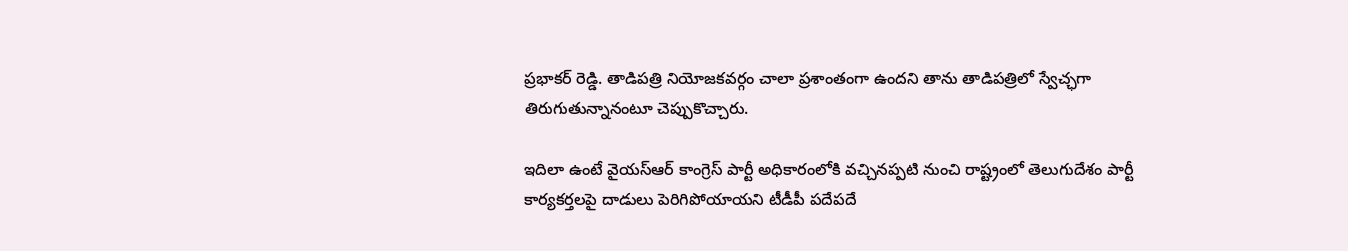ప్రభాకర్ రెడ్డి. తాడిపత్రి నియోజకవర్గం చాలా ప్రశాంతంగా ఉందని తాను తాడిపత్రిలో స్వేచ్ఛగా తిరుగుతున్నానంటూ చెప్పుకొచ్చారు.

ఇదిలా ఉంటే వైయస్ఆర్ కాంగ్రెస్ పార్టీ అధికారంలోకి వచ్చినప్పటి నుంచి రాష్ట్రంలో తెలుగుదేశం పార్టీ కార్యకర్తలపై దాడులు పెరిగిపోయాయని టీడీపీ పదేపదే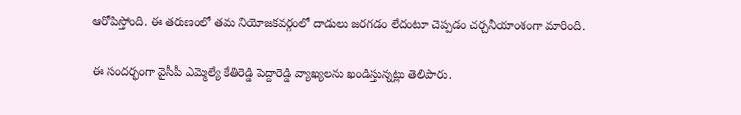ఆరోపిస్తోంది. ఈ తరుణంలో తమ నియోజకవర్గంలో దాడులు జరగడం లేదంటూ చెప్పడం చర్చనీయాంశంగా మారింది.

ఈ సందర్భంగా వైసీపీ ఎమ్మెల్యే కేతిరెడ్డి పెద్దారెడ్డి వ్యాఖ్యలను ఖండిస్తున్నట్లు తెలిపారు.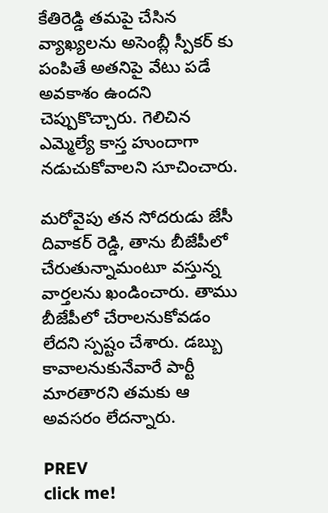కేతిరెడ్డి తమపై చేసిన వ్యాఖ్యలను అసెంబ్లీ స్పీకర్ కు పంపితే అతనిపై వేటు పడే అవకాశం ఉందని చెప్పుకొచ్చారు. గెలిచిన ఎమ్మెల్యే కాస్త హుందాగా నడుచుకోవాలని సూచించారు.

మరోవైపు తన సోదరుడు జేసీ దివాకర్ రెడ్డి, తాను బీజేపీలో చేరుతున్నామంటూ వస్తున్న వార్తలను ఖండించారు. తాము బీజేపీలో చేరాలనుకోవడం లేదని స్పష్టం చేశారు. డబ్బు కావాలనుకునేవారే పార్టీ మారతారని తమకు ఆ అవసరం లేదన్నారు.

PREV
click me!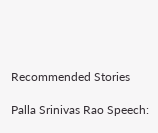Recommended Stories

Palla Srinivas Rao Speech: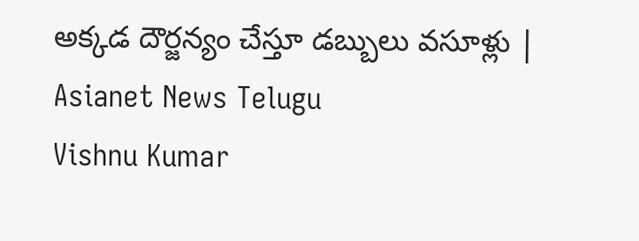అక్కడ దౌర్జన్యం చేస్తూ డబ్బులు వసూళ్లు | Asianet News Telugu
Vishnu Kumar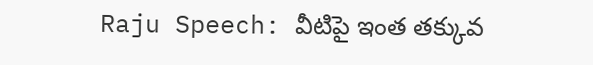Raju Speech: వీటిపై ఇంత తక్కువ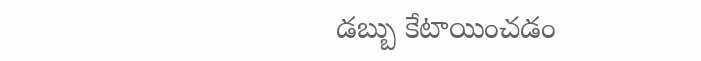డబ్బు కేటాయించడం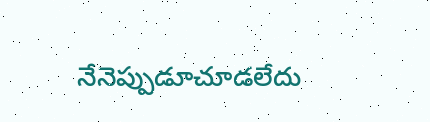నేనెప్పుడూచూడలేదు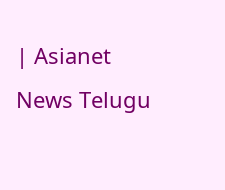| Asianet News Telugu